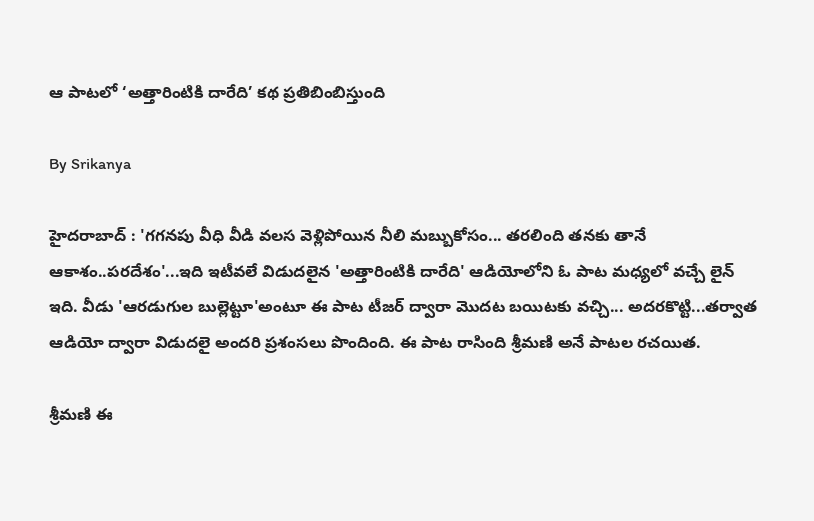ఆ పాటలో ‘అత్తారింటికి దారేది’ కథ ప్రతిబింబిస్తుంది

By Srikanya

హైదరాబాద్ : 'గగనపు వీధి వీడి వలస వెళ్లిపోయిన నీలి మబ్బుకోసం... తరలింది తనకు తానే ఆకాశం..పరదేశం'...ఇది ఇటీవలే విడుదలైన 'అత్తారింటికి దారేది' ఆడియోలోని ఓ పాట మధ్యలో వచ్చే లైన్ ఇది. వీడు 'ఆరడుగుల బుల్లెట్టూ'అంటూ ఈ పాట టీజర్ ద్వారా మొదట బయిటకు వచ్చి... అదరకొట్టి...తర్వాత ఆడియో ద్వారా విడుదలై అందరి ప్రశంసలు పొందింది. ఈ పాట రాసింది శ్రీమణి అనే పాటల రచయిత.

శ్రీమణి ఈ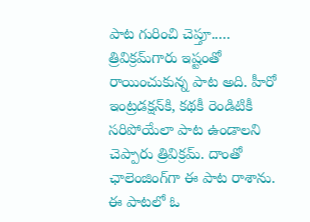పాట గురించి చెప్తూ..... త్రివిక్రమ్‌గారు ఇష్టంతో రాయించుకున్న పాట అది. హీరో ఇంట్రడక్షన్‌కి, కథకీ రెండిటికీ సరిపోయేలా పాట ఉండాలని చెప్పారు త్రివిక్రమ్. దాంతో ఛాలెంజింగ్‌గా ఈ పాట రాశాను. ఈ పాటలో ఓ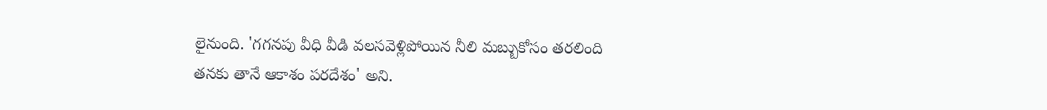లైనుంది. 'గగనపు వీధి వీడి వలసవెళ్లిపోయిన నీలి మబ్బుకోసం తరలింది తనకు తానే ఆకాశం పరదేశం' అని.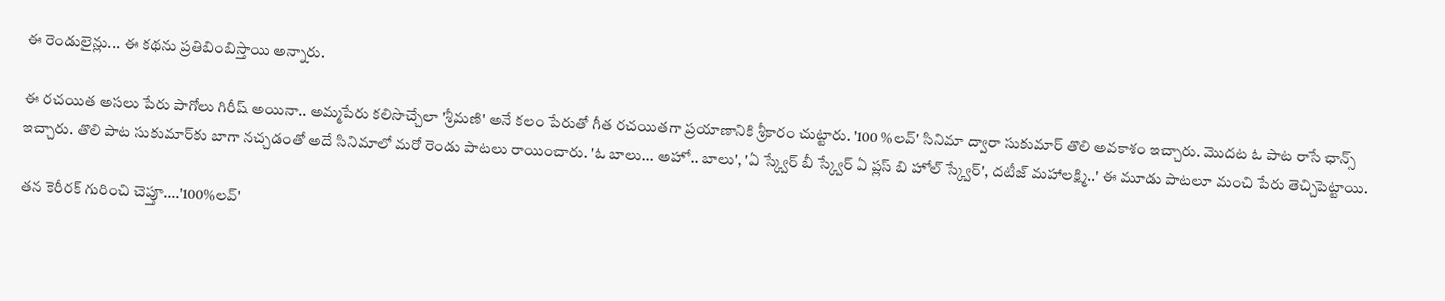ఈ రెండులైన్లు... ఈ కథను ప్రతిబింబిస్తాయి అన్నారు.

ఈ రచయిత అసలు పేరు పాగోలు గిరీష్ అయినా.. అమ్మపేరు కలిసొచ్చేలా 'శ్రీమణి' అనే కలం పేరుతో గీత రచయితగా ప్రయాణానికి శ్రీకారం చుట్టారు. '100 %లవ్' సినిమా ద్వారా సుకుమార్‌ తొలి అవకాశం ఇచ్చారు. మొదట ఓ పాట రాసే ఛాన్స్ ఇచ్చారు. తొలి పాట సుకుమార్‌కు బాగా నచ్చడంతో అదే సినిమాలో మరో రెండు పాటలు రాయించారు. 'ఓ బాలు... అహో.. బాలు', 'ఏ స్క్వేర్ బీ స్క్వేర్ ఏ ప్లస్ బి హోల్ స్క్వేర్', దటీజ్ మహాలక్ష్మి..' ఈ మూడు పాటలూ మంచి పేరు తెచ్చిపెట్టాయి.

తన కెరీరక్ గురించి చెప్తూ....'100%లవ్'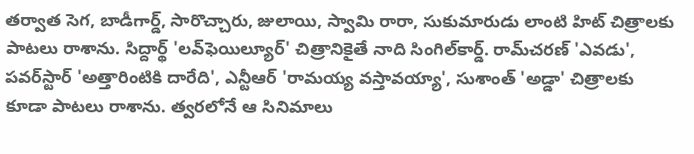తర్వాత సెగ, బాడీగార్డ్, సారొచ్చారు, జులాయి, స్వామి రారా, సుకుమారుడు లాంటి హిట్ చిత్రాలకు పాటలు రాశాను. సిద్దార్థ్ 'లవ్‌ఫెయిల్యూర్' చిత్రానికైతే నాది సింగిల్‌కార్డ్. రామ్‌చరణ్ 'ఎవడు', పవర్‌స్టార్ 'అత్తారింటికి దారేది', ఎన్టీఆర్ 'రామయ్య వస్తావయ్యా', సుశాంత్ 'అడ్డా' చిత్రాలకు కూడా పాటలు రాశాను. త్వరలోనే ఆ సినిమాలు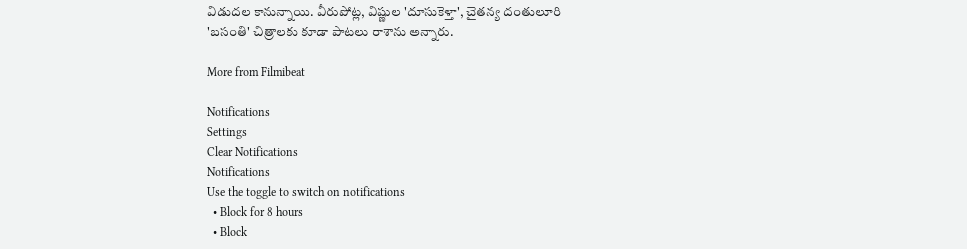విడుదల కానున్నాయి. వీరుపోట్ల, విష్ణుల 'దూసుకెళ్తా', చైతన్య దంతులూరి 'బసంతి' చిత్రాలకు కూడా పాటలు రాశాను అన్నారు.

More from Filmibeat

Notifications
Settings
Clear Notifications
Notifications
Use the toggle to switch on notifications
  • Block for 8 hours
  • Block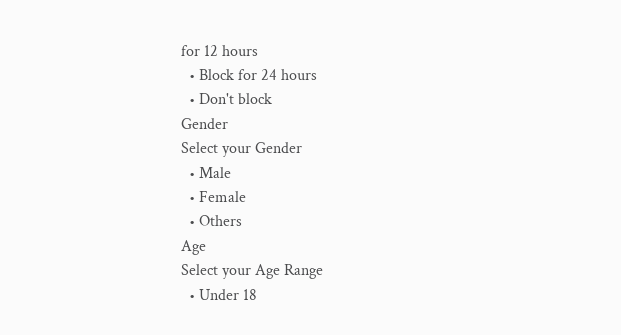for 12 hours
  • Block for 24 hours
  • Don't block
Gender
Select your Gender
  • Male
  • Female
  • Others
Age
Select your Age Range
  • Under 18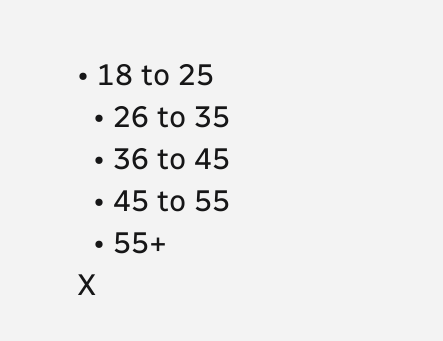• 18 to 25
  • 26 to 35
  • 36 to 45
  • 45 to 55
  • 55+
X